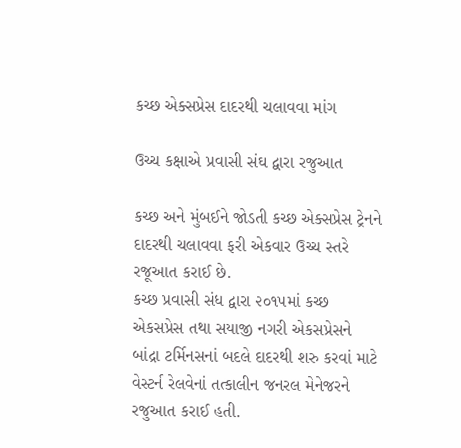કચ્છ એક્સપ્રેસ દાદરથી ચલાવવા માંગ

ઉચ્ચ કક્ષાએ પ્રવાસી સંઘ દ્વારા રજુઆત

કચ્છ અને મુંબઈને જોડતી કચ્છ એક્સપ્રેસ ટ્રેનને દાદરથી ચલાવવા ફરી એકવાર ઉચ્ચ સ્તરે રજૂઆત કરાઈ છે.
કચ્છ પ્રવાસી સંધ દ્વારા ૨૦૧૫માં કચ્છ એકસપ્રેસ તથા સયાજી નગરી એકસપ્રેસને બાંદ્રા ટર્મિનસનાં બદલે દાદરથી શરુ કરવાં માટે વેસ્ટર્ન રેલવેનાં તત્કાલીન જનરલ મેનેજરને રજુઆત કરાઈ હતી.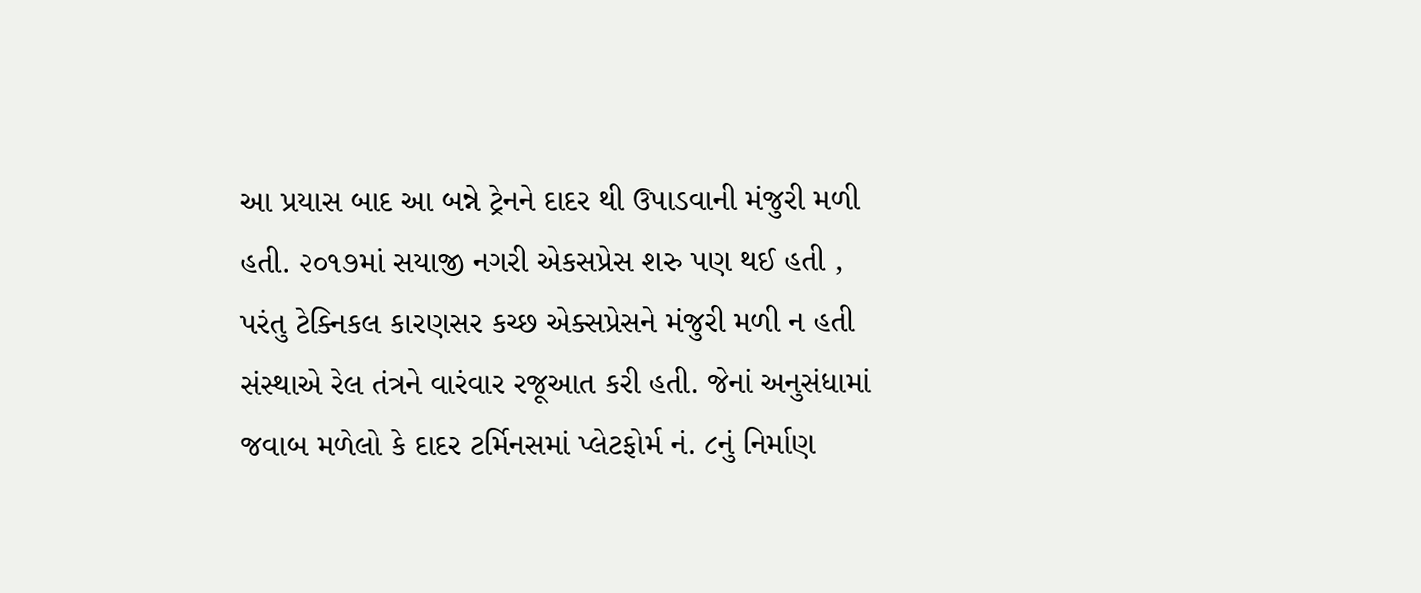આ પ્રયાસ બાદ આ બન્ને ટ્રેનને દાદર થી ઉપાડવાની મંજુરી મળી હતી. ૨૦૧૭માં સયાજી નગરી એકસપ્રેસ શરુ પણ થઈ હતી , પરંતુ ટેક્નિકલ કારણસર કચ્છ એક્સપ્રેસને મંજુરી મળી ન હતી
સંસ્થાએ રેલ તંત્રને વારંવાર રજૂઆત કરી હતી. જેનાં અનુસંધામાં જવાબ મળેલો કે દાદર ટર્મિનસમાં પ્લેટફોર્મ નં. ૮નું નિર્માણ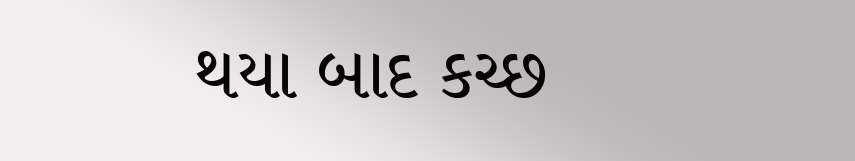થયા બાદ કચ્છ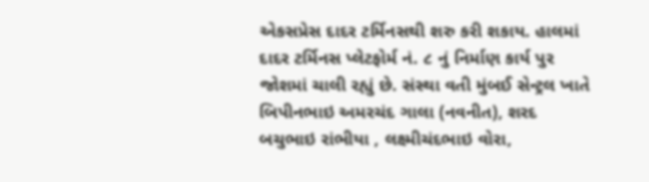એકસપ્રેસ દાદર ટર્મિનસથી શરુ કરી શકાય. હાલમાં દાદર ટર્મિનસ પ્લેટફોર્મ નં. ૮ નું નિર્માણ કાર્ય પુર જોશમાં ચાલી રહ્યું છે. સંસ્થા વતી મુંબઈ સેન્ટ્રલ ખાતે બિપીનભાઇ અમરચંદ ગાલા (નવનીત), શરદ બચુભાઇ રાંભીયા , લક્ષ્મીચંદભાઇ વોરા,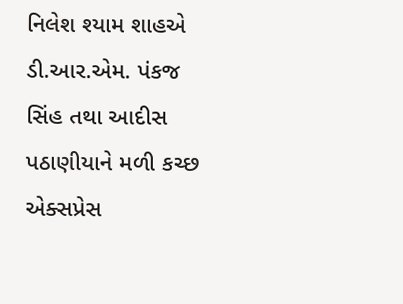નિલેશ શ્યામ શાહએ ડી.આર.એમ. પંકજ સિંહ તથા આદીસ પઠાણીયાને મળી કચ્છ એક્સપ્રેસ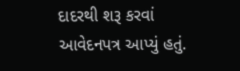દાદરથી શરૂ કરવાં આવેદનપત્ર આપ્યું હતું.